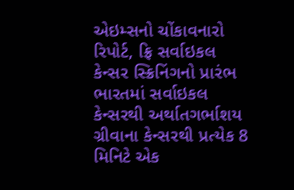એઇમ્સનો ચોંકાવનારો રિપોર્ટ, ફ્રિ સર્વાઇકલ કેન્સર સ્ક્રિનિંગનો પ્રારંભ
ભારતમાં સર્વાઇકલ કેન્સરથી અર્થાતગર્ભાશય ગ્રીવાના કેન્સરથી પ્રત્યેક 8 મિનિટે એક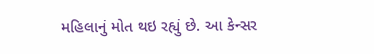મહિલાનું મોત થઇ રહ્યું છે. આ કેન્સર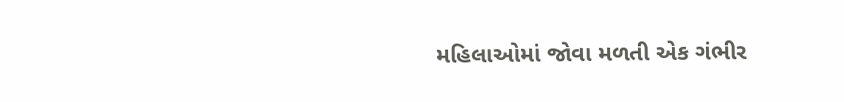મહિલાઓમાં જોવા મળતી એક ગંભીર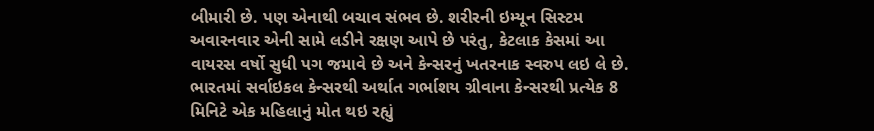બીમારી છે. પણ એનાથી બચાવ સંભવ છે. શરીરની ઇમ્યૂન સિસ્ટમ અવારનવાર એની સામે લડીને રક્ષણ આપે છે પરંતુ, કેટલાક કેસમાં આ વાયરસ વર્ષો સુધી પગ જમાવે છે અને કેન્સરનું ખતરનાક સ્વરુપ લઇ લે છે.
ભારતમાં સર્વાઇકલ કેન્સરથી અર્થાત ગર્ભાશય ગ્રીવાના કેન્સરથી પ્રત્યેક 8 મિનિટે એક મહિલાનું મોત થઇ રહ્યું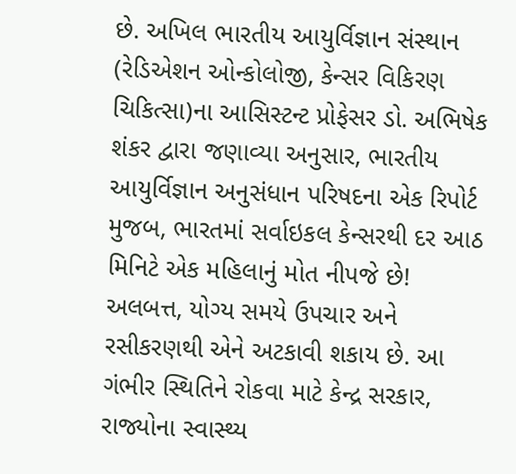છે. અખિલ ભારતીય આયુર્વિજ્ઞાન સંસ્થાન (રેડિએશન ઓન્કોલોજી, કેન્સર વિકિરણ ચિકિત્સા)ના આસિસ્ટન્ટ પ્રોફેસર ડો. અભિષેક શંકર દ્વારા જણાવ્યા અનુસાર, ભારતીય આયુર્વિજ્ઞાન અનુસંધાન પરિષદના એક રિપોર્ટ મુજબ, ભારતમાં સર્વાઇકલ કેન્સરથી દર આઠ મિનિટે એક મહિલાનું મોત નીપજે છે! અલબત્ત, યોગ્ય સમયે ઉપચાર અને રસીકરણથી એને અટકાવી શકાય છે. આ ગંભીર સ્થિતિને રોકવા માટે કેન્દ્ર સરકાર, રાજ્યોના સ્વાસ્થ્ય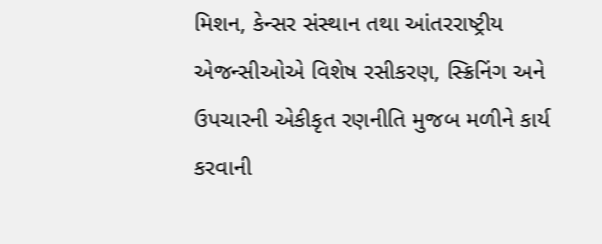મિશન, કેન્સર સંસ્થાન તથા આંતરરાષ્ટ્રીય એજન્સીઓએ વિશેષ રસીકરણ, સ્ક્રિનિંગ અને ઉપચારની એકીકૃત રણનીતિ મુજબ મળીને કાર્ય કરવાની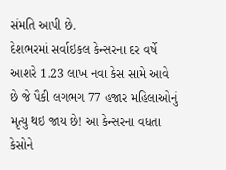સંમતિ આપી છે.
દેશભરમાં સર્વાઇકલ કેન્સરના દર વર્ષે આશરે 1.23 લાખ નવા કેસ સામે આવે છે જે પૈકી લગભગ 77 હજાર મહિલાઓનું મૃત્યુ થઇ જાય છે! આ કેન્સરના વધતા કેસોને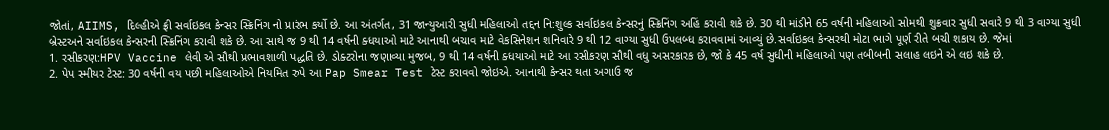જોતાં, AIIMS, દિલ્હીએ ફ્રી સર્વાઇકલ કેન્સર સ્ક્રિનિંગ નો પ્રારંભ કર્યો છે. આ અંતર્ગત, 31 જાન્યુઆરી સુધી મહિલાઓ તદ્દન નિ:શુલ્ક સર્વાઇકલ કેન્સરનું સ્ક્રિનિંગ અહિં કરાવી શકે છે. 30 થી માંડીને 65 વર્ષની મહિલાઓ સોમથી શુક્રવાર સુધી સવારે 9 થી 3 વાગ્યા સુધી બ્રેસ્ટઅને સર્વાઇકલ કેન્સરની સ્ક્રિનિંગ કરાવી શકે છે. આ સાથે જ 9 થી 14 વર્ષની ક્ધયાઓ માટે આનાથી બચાવ માટે વેકસિનેશન શનિવારે 9 થી 12 વાગ્યા સુધી ઉપલબ્ધ કરાવવામાં આવ્યું છે.સર્વાઇકલ કેન્સરથી મોટા ભાગે પૂર્ણ રીતે બચી શકાય છે. જેમાં
1. રસીકરણ:HPV Vaccine લેવી એ સૌથી પ્રભાવશાળી પદ્ધતિ છે. ડોક્ટરોના જણાવ્યા મુજબ, 9 થી 14 વર્ષની ક્ધયાઓ માટે આ રસીકરણ સૌથી વધુ અસરકારક છે, જો કે 45 વર્ષ સુધીની મહિલાઓ પણ તબીબની સલાહ લઇને એ લઇ શકે છે.
2. પેપ સ્મીયર ટેસ્ટ: 30 વર્ષની વય પછી મહિલાઓએ નિયમિત રુપે આ Pap Smear Test ટેસ્ટ કરાવવો જોઇએ. આનાથી કેન્સર થતા અગાઉ જ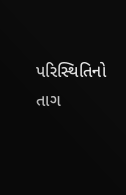પરિસ્થિતિનો તાગ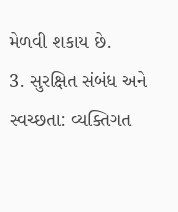મેળવી શકાય છે.
3. સુરક્ષિત સંબંધ અને સ્વચ્છતા: વ્યક્તિગત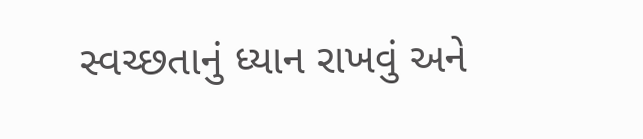સ્વચ્છતાનું ધ્યાન રાખવું અને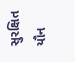સુરક્ષિત યૌન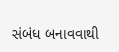સંબંધ બનાવવાથી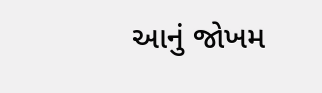આનું જોખમ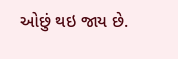ઓછું થઇ જાય છે.